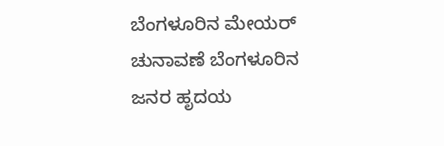ಬೆಂಗಳೂರಿನ ಮೇಯರ್ ಚುನಾವಣೆ ಬೆಂಗಳೂರಿನ ಜನರ ಹೃದಯ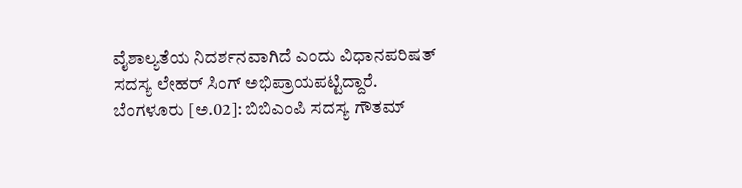ವೈಶಾಲ್ಯತೆಯ ನಿದರ್ಶನವಾಗಿದೆ ಎಂದು ವಿಧಾನಪರಿಷತ್ ಸದಸ್ಯ ಲೇಹರ್ ಸಿಂಗ್ ಅಭಿಪ್ರಾಯಪಟ್ಟಿದ್ದಾರೆ.
ಬೆಂಗಳೂರು [ಅ.02]: ಬಿಬಿಎಂಪಿ ಸದಸ್ಯ ಗೌತಮ್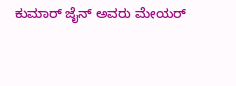ಕುಮಾರ್ ಜೈನ್ ಅವರು ಮೇಯರ್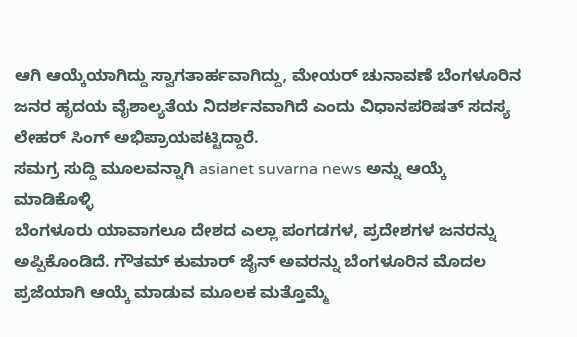ಆಗಿ ಆಯ್ಕೆಯಾಗಿದ್ದು ಸ್ವಾಗತಾರ್ಹವಾಗಿದ್ದು, ಮೇಯರ್ ಚುನಾವಣೆ ಬೆಂಗಳೂರಿನ ಜನರ ಹೃದಯ ವೈಶಾಲ್ಯತೆಯ ನಿದರ್ಶನವಾಗಿದೆ ಎಂದು ವಿಧಾನಪರಿಷತ್ ಸದಸ್ಯ ಲೇಹರ್ ಸಿಂಗ್ ಅಭಿಪ್ರಾಯಪಟ್ಟಿದ್ದಾರೆ.
ಸಮಗ್ರ ಸುದ್ದಿ ಮೂಲವನ್ನಾಗಿ asianet suvarna news ಅನ್ನು ಆಯ್ಕೆ ಮಾಡಿಕೊಳ್ಳಿ
ಬೆಂಗಳೂರು ಯಾವಾಗಲೂ ದೇಶದ ಎಲ್ಲಾ ಪಂಗಡಗಳ, ಪ್ರದೇಶಗಳ ಜನರನ್ನು ಅಪ್ಪಿಕೊಂಡಿದೆ. ಗೌತಮ್ ಕುಮಾರ್ ಜೈನ್ ಅವರನ್ನು ಬೆಂಗಳೂರಿನ ಮೊದಲ ಪ್ರಜೆಯಾಗಿ ಆಯ್ಕೆ ಮಾಡುವ ಮೂಲಕ ಮತ್ತೊಮ್ಮೆ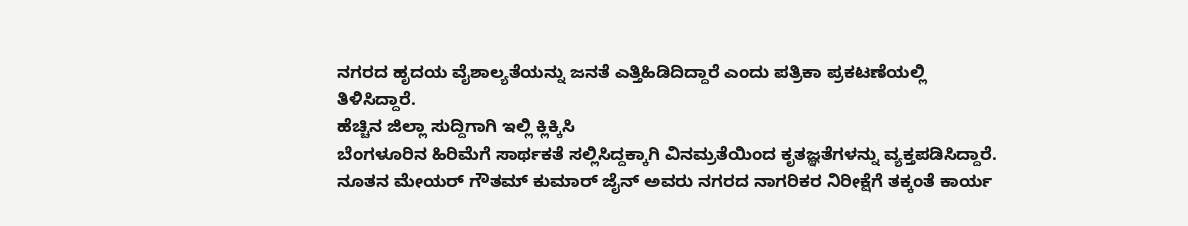ನಗರದ ಹೃದಯ ವೈಶಾಲ್ಯತೆಯನ್ನು ಜನತೆ ಎತ್ತಿಹಿಡಿದಿದ್ದಾರೆ ಎಂದು ಪತ್ರಿಕಾ ಪ್ರಕಟಣೆಯಲ್ಲಿ ತಿಳಿಸಿದ್ದಾರೆ.
ಹೆಚ್ಚಿನ ಜಿಲ್ಲಾ ಸುದ್ದಿಗಾಗಿ ಇಲ್ಲಿ ಕ್ಲಿಕ್ಕಿಸಿ
ಬೆಂಗಳೂರಿನ ಹಿರಿಮೆಗೆ ಸಾರ್ಥಕತೆ ಸಲ್ಲಿಸಿದ್ದಕ್ಕಾಗಿ ವಿನಮ್ರತೆಯಿಂದ ಕೃತಜ್ಞತೆಗಳನ್ನು ವ್ಯಕ್ತಪಡಿಸಿದ್ದಾರೆ. ನೂತನ ಮೇಯರ್ ಗೌತಮ್ ಕುಮಾರ್ ಜೈನ್ ಅವರು ನಗರದ ನಾಗರಿಕರ ನಿರೀಕ್ಷೆಗೆ ತಕ್ಕಂತೆ ಕಾರ್ಯ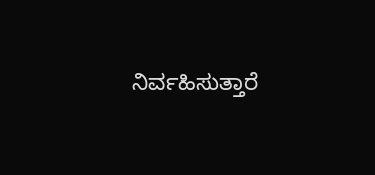ನಿರ್ವಹಿಸುತ್ತಾರೆ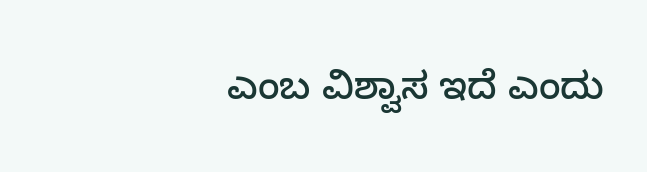ಎಂಬ ವಿಶ್ವಾಸ ಇದೆ ಎಂದು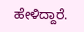ಹೇಳಿದ್ದಾರೆ.